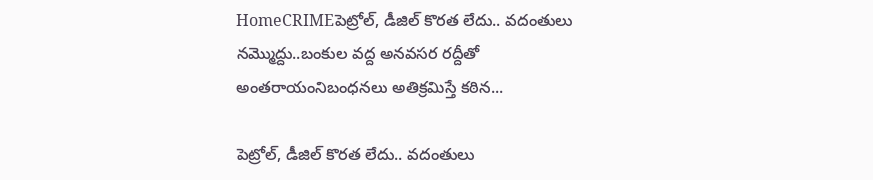HomeCRIMEపెట్రోల్, డీజిల్ కొరత లేదు.. వదంతులు నమ్మొద్దు..బంకుల వద్ద అనవసర రద్దీతో అంతరాయంనిబంధనలు అతిక్రమిస్తే కఠిన...

పెట్రోల్, డీజిల్ కొరత లేదు.. వదంతులు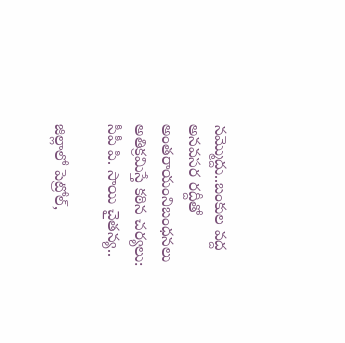నమ్మొద్దు..బంకుల వద్ద అనవసర రద్దీతో అంతరాయంనిబంధనలు అతిక్రమిస్తే కఠిన చర్యలు: సీపీ పి. సాయి చైతన్య..

జిల్లాలో పెట్రోల్‌,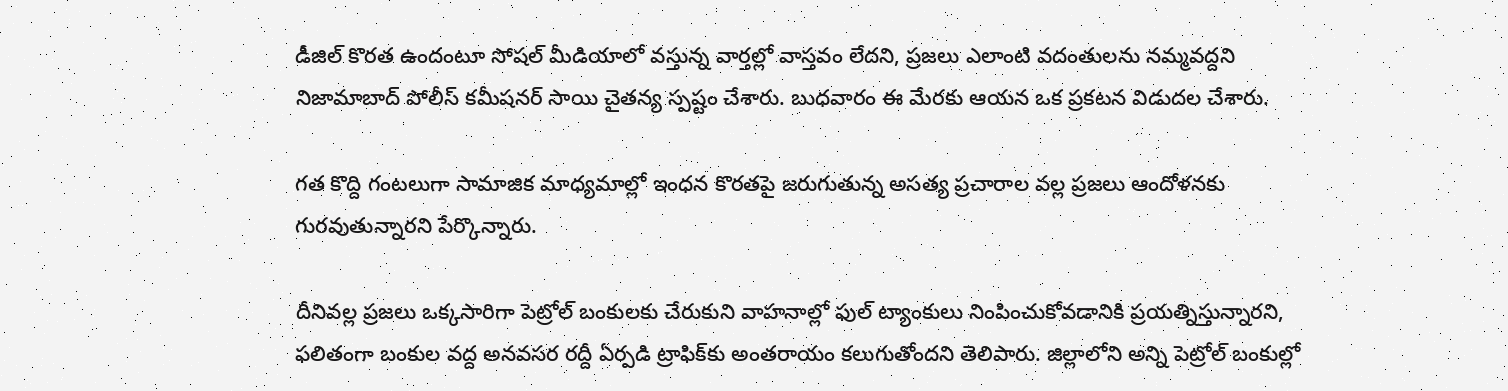డీజిల్‌ కొరత ఉందంటూ సోషల్ మీడియాలో వస్తున్న వార్తల్లో వాస్తవం లేదని, ప్రజలు ఎలాంటి వదంతులను నమ్మవద్దని నిజామాబాద్‌ పోలీస్ కమీషనర్ సాయి చైతన్య స్పష్టం చేశారు. బుధవారం ఈ మేరకు ఆయన ఒక ప్రకటన విడుదల చేశారు.

గత కొద్ది గంటలుగా సామాజిక మాధ్యమాల్లో ఇంధన కొరతపై జరుగుతున్న అసత్య ప్రచారాల వల్ల ప్రజలు ఆందోళనకు గురవుతున్నారని పేర్కొన్నారు.

దీనివల్ల ప్రజలు ఒక్కసారిగా పెట్రోల్ బంకులకు చేరుకుని వాహనాల్లో ఫుల్ ట్యాంకులు నింపించుకోవడానికి ప్రయత్నిస్తున్నారని, ఫలితంగా బంకుల వద్ద అనవసర రద్దీ ఏర్పడి ట్రాఫిక్‌కు అంతరాయం కలుగుతోందని తెలిపారు. జిల్లాలోని అన్ని పెట్రోల్ బంకుల్లో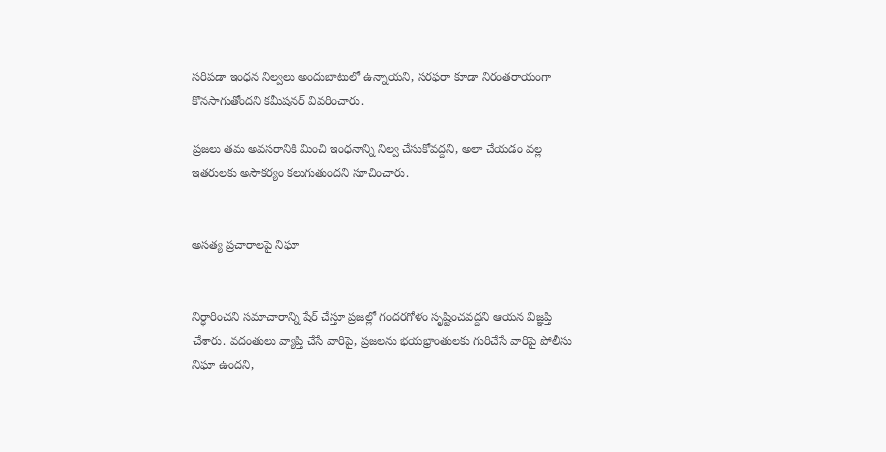సరిపడా ఇంధన నిల్వలు అందుబాటులో ఉన్నాయని, సరఫరా కూడా నిరంతరాయంగా కొనసాగుతోందని కమీషనర్ వివరించారు.

ప్రజలు తమ అవసరానికి మించి ఇంధనాన్ని నిల్వ చేసుకోవద్దని, అలా చేయడం వల్ల ఇతరులకు అసౌకర్యం కలుగుతుందని సూచించారు.


అసత్య ప్రచారాలపై నిఘా


నిర్ధారించని సమాచారాన్ని షేర్ చేస్తూ ప్రజల్లో గందరగోళం సృష్టించవద్దని ఆయన విజ్ఞప్తి చేశారు. వదంతులు వ్యాప్తి చేసే వారిపై, ప్రజలను భయభ్రాంతులకు గురిచేసే వారిపై పోలీసు నిఘా ఉందని,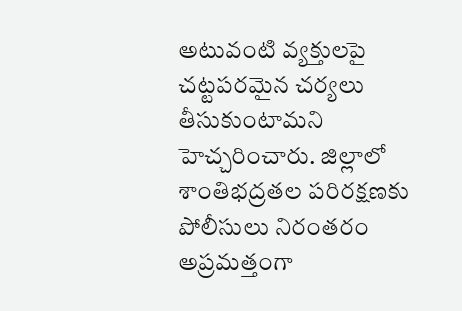అటువంటి వ్యక్తులపై చట్టపరమైన చర్యలు తీసుకుంటామని హెచ్చరించారు. జిల్లాలో శాంతిభద్రతల పరిరక్షణకు పోలీసులు నిరంతరం అప్రమత్తంగా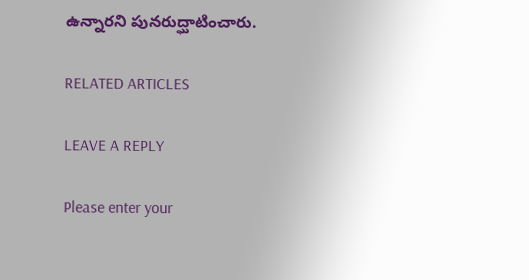ఉన్నారని పునరుద్ఘాటించారు.

RELATED ARTICLES

LEAVE A REPLY

Please enter your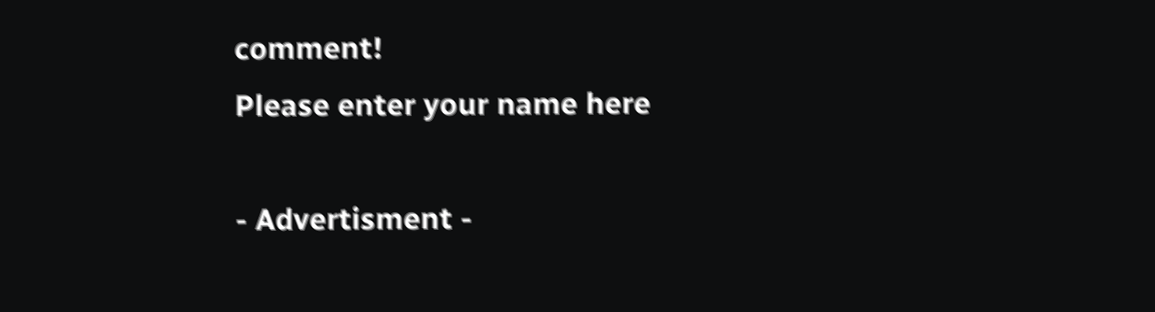comment!
Please enter your name here

- Advertisment -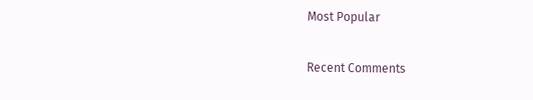Most Popular

Recent Comments